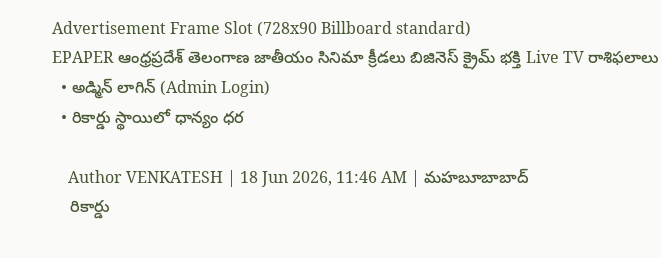Advertisement Frame Slot (728x90 Billboard standard)
EPAPER ఆంధ్రప్రదేశ్ తెలంగాణ జాతీయం సినిమా క్రీడలు బిజినెస్ క్రైమ్ భక్తి Live TV రాశిఫలాలు
  • అడ్మిన్ లాగిన్ (Admin Login)
  • రికార్డు స్థాయిలో ధాన్యం ధర

    Author VENKATESH | 18 Jun 2026, 11:46 AM | మహబూబాబాద్
    రికార్డు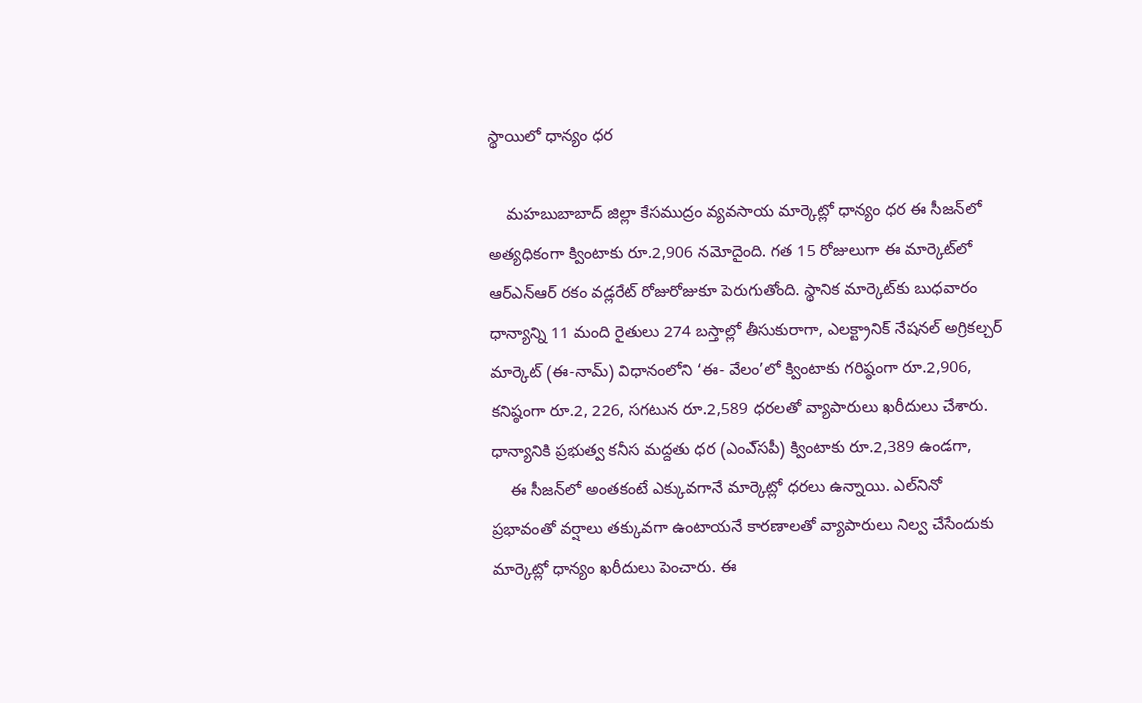స్థాయిలో ధాన్యం ధర

    మహబుబాబాద్ జిల్లా కేసముద్రం వ్యవసాయ మార్కెట్లో ధాన్యం ధర ఈ సీజన్‌లో అత్యధికంగా క్వింటాకు రూ.2,906 నమోదైంది. గత 15 రోజులుగా ఈ మార్కెట్‌లో ఆర్‌ఎన్‌ఆర్‌ రకం వడ్లరేట్‌ రోజురోజుకూ పెరుగుతోంది. స్థానిక మార్కెట్‌కు బుధవారం ధాన్యాన్ని 11 మంది రైతులు 274 బస్తాల్లో తీసుకురాగా, ఎలక్ట్రానిక్ నేషనల్‌ అగ్రికల్చర్‌ మార్కెట్‌ (ఈ-నామ్‌) విధానంలోని ‘ఈ- వేలం’లో క్వింటాకు గరిష్ఠంగా రూ.2,906, కనిష్ఠంగా రూ.2, 226, సగటున రూ.2,589 ధరలతో వ్యాపారులు ఖరీదులు చేశారు. ధాన్యానికి ప్రభుత్వ కనీస మద్దతు ధర (ఎంఎ్‌సపీ) క్వింటాకు రూ.2,389 ఉండగా,
    ఈ సీజన్‌లో అంతకంటే ఎక్కువగానే మార్కెట్లో ధరలు ఉన్నాయి. ఎల్‌నినో ప్రభావంతో వర్షాలు తక్కువగా ఉంటాయనే కారణాలతో వ్యాపారులు నిల్వ చేసేందుకు మార్కెట్లో ధాన్యం ఖరీదులు పెంచారు. ఈ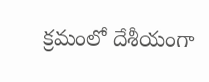క్రమంలో దేశీయంగా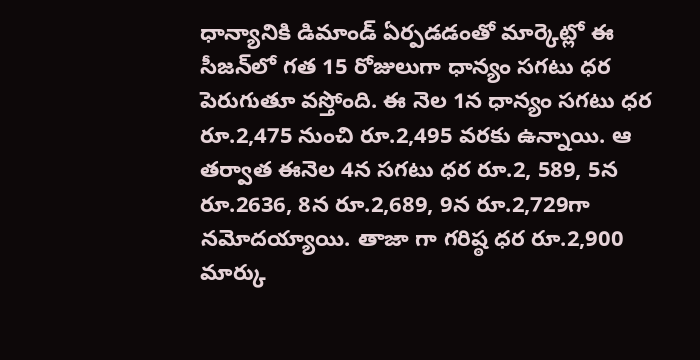ధాన్యానికి డిమాండ్‌ ఏర్పడడంతో మార్కెట్లో ఈ సీజన్‌లో గత 15 రోజులుగా ధాన్యం సగటు ధర పెరుగుతూ వస్తోంది. ఈ నెల 1న ధాన్యం సగటు ధర రూ.2,475 నుంచి రూ.2,495 వరకు ఉన్నాయి. ఆ తర్వాత ఈనెల 4న సగటు ధర రూ.2, 589, 5న రూ.2636, 8న రూ.2,689, 9న రూ.2,729గా నమోదయ్యాయి. తాజా గా గరిష్ఠ ధర రూ.2,900 మార్కు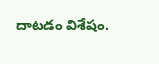దాటడం విశేషం.